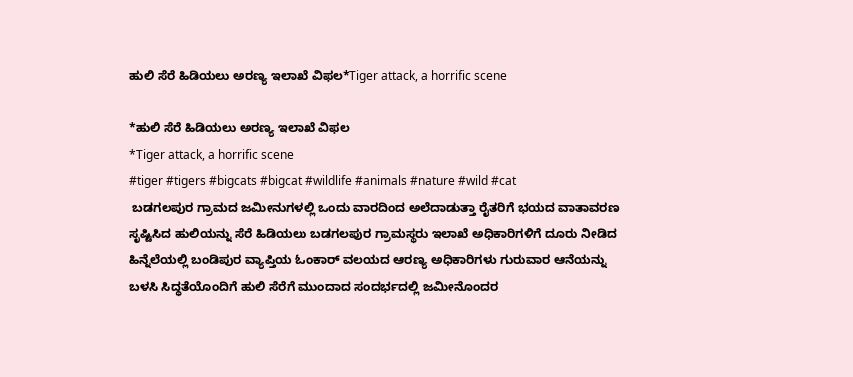ಹುಲಿ ಸೆರೆ ಹಿಡಿಯಲು ಅರಣ್ಯ ಇಲಾಖೆ ವಿಫಲ*Tiger attack, a horrific scene

*ಹುಲಿ ಸೆರೆ ಹಿಡಿಯಲು ಅರಣ್ಯ ಇಲಾಖೆ ವಿಫಲ
*Tiger attack, a horrific scene
#tiger #tigers #bigcats #bigcat #wildlife #animals #nature #wild #cat
 ಬಡಗಲಪುರ ಗ್ರಾಮದ ಜಮೀನುಗಳಲ್ಲಿ ಒಂದು ವಾರದಿಂದ ಅಲೆದಾಡುತ್ತಾ ರೈತರಿಗೆ ಭಯದ ವಾತಾವರಣ ಸೃಷ್ಟಿಸಿದ ಹುಲಿಯನ್ನು ಸೆರೆ ಹಿಡಿಯಲು ಬಡಗಲಪುರ ಗ್ರಾಮಸ್ಥರು ಇಲಾಖೆ ಅಧಿಕಾರಿಗಳಿಗೆ ದೂರು ನೀಡಿದ ಹಿನ್ನೆಲೆಯಲ್ಲಿ ಬಂಡಿಪುರ ವ್ಯಾಪ್ತಿಯ ಓಂಕಾರ್ ವಲಯದ ಆರಣ್ಯ ಅಧಿಕಾರಿಗಳು ಗುರುವಾರ ಆನೆಯನ್ನು ಬಳಸಿ ಸಿದ್ಧತೆಯೊಂದಿಗೆ ಹುಲಿ ಸೆರೆಗೆ ಮುಂದಾದ ಸಂದರ್ಭದಲ್ಲಿ ಜಮೀನೊಂದರ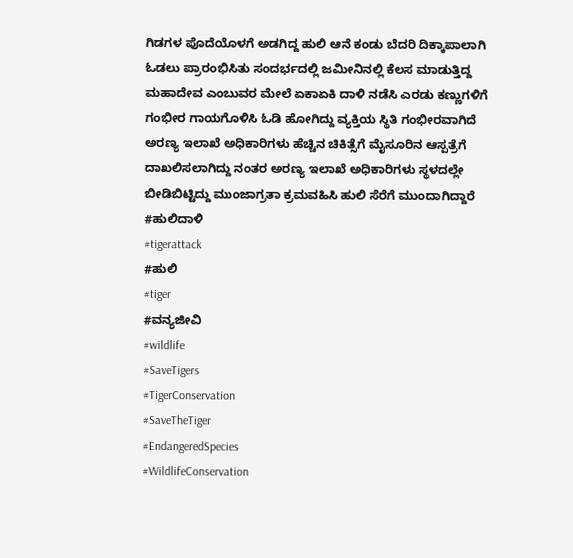ಗಿಡಗಳ ಪೊದೆಯೊಳಗೆ ಅಡಗಿದ್ದ ಹುಲಿ ಆನೆ ಕಂಡು ಬೆದರಿ ದಿಕ್ಕಾಪಾಲಾಗಿ ಓಡಲು ಪ್ರಾರಂಭಿಸಿತು ಸಂದರ್ಭದಲ್ಲಿ ಜಮೀನಿನಲ್ಲಿ ಕೆಲಸ ಮಾಡುತ್ತಿದ್ದ ಮಹಾದೇವ ಎಂಬುವರ ಮೇಲೆ ಏಕಾಏಕಿ ದಾಳಿ ನಡೆಸಿ ಎರಡು ಕಣ್ಣುಗಳಿಗೆ ಗಂಭೀರ ಗಾಯಗೊಳಿಸಿ ಓಡಿ ಹೋಗಿದ್ದು ವ್ಯಕ್ತಿಯ ಸ್ಥಿತಿ ಗಂಭೀರವಾಗಿದೆ ಅರಣ್ಯ ಇಲಾಖೆ ಅಧಿಕಾರಿಗಳು ಹೆಚ್ಚಿನ ಚಿಕಿತ್ಸೆಗೆ ಮೈಸೂರಿನ ಆಸ್ಪತ್ರೆಗೆ ದಾಖಲಿಸಲಾಗಿದ್ದು ನಂತರ ಅರಣ್ಯ ಇಲಾಖೆ ಅಧಿಕಾರಿಗಳು ಸ್ಥಳದಲ್ಲೇ ಬೀಡಿಬಿಟ್ಟಿದ್ದು ಮುಂಜಾಗ್ರತಾ ಕ್ರಮವಹಿಸಿ ಹುಲಿ ಸೆರೆಗೆ ಮುಂದಾಗಿದ್ದಾರೆ
#ಹುಲಿದಾಳಿ
#tigerattack
#ಹುಲಿ
#tiger
#ವನ್ಯಜೀವಿ
#wildlife
#SaveTigers
#TigerConservation
#SaveTheTiger
#EndangeredSpecies
#WildlifeConservation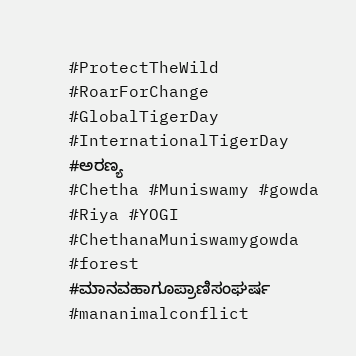#ProtectTheWild
#RoarForChange
#GlobalTigerDay
#InternationalTigerDay
#ಅರಣ್ಯ
#Chetha #Muniswamy #gowda #Riya #YOGI
#ChethanaMuniswamygowda
#forest
#ಮಾನವಹಾಗೂಪ್ರಾಣಿಸಂಘರ್ಷ
#mananimalconflict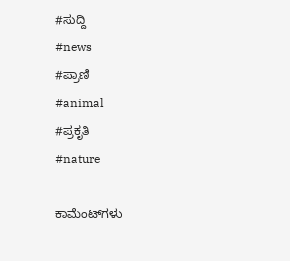#ಸುದ್ದಿ
#news
#ಪ್ರಾಣಿ
#animal
#ಪ್ರಕೃತಿ
#nature

ಕಾಮೆಂಟ್‌ಗಳು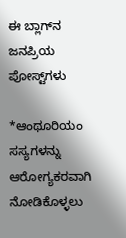ಈ ಬ್ಲಾಗ್‌ನ ಜನಪ್ರಿಯ ಪೋಸ್ಟ್‌ಗಳು

*ಆಂಥೂರಿಯಂ ಸಸ್ಯಗಳನ್ನು ಆರೋಗ್ಯಕರವಾಗಿ ನೋಡಿಕೊಳ್ಳಲು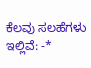ಕೆಲವು ಸಲಹೆಗಳು ಇಲ್ಲಿವೆ: -*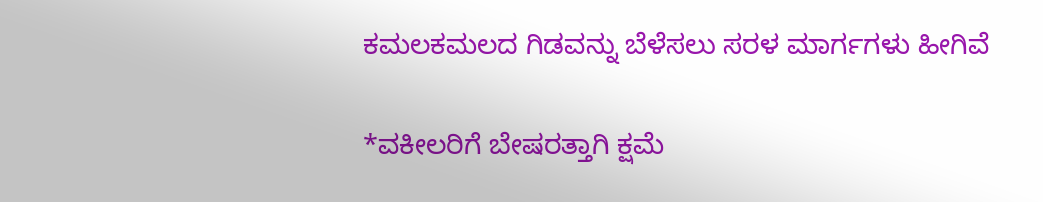ಕಮಲಕಮಲದ ಗಿಡವನ್ನು ಬೆಳೆಸಲು ಸರಳ ಮಾರ್ಗಗಳು ಹೀಗಿವೆ

*ವಕೀಲರಿಗೆ ಬೇಷರತ್ತಾಗಿ ಕ್ಷಮೆ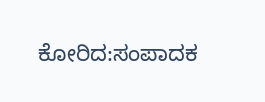ಕೋರಿದ:ಸಂಪಾದಕ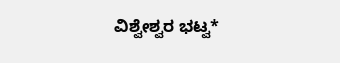ವಿಶ್ವೇಶ್ವರ ಭಟ್ವ*